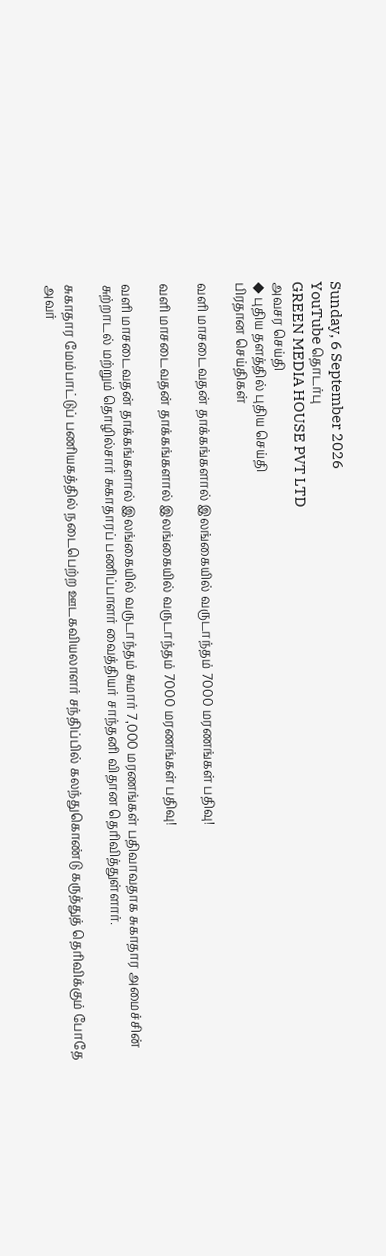Sunday, 6 September 2026
YouTube தொடர்பு
GREEN MEDIA HOUSE PVT LTD
அவசர செய்தி
◆ புதிய தளத்தில் புதிய செய்தி
பிரதான செய்திகள்

வளி மாசடைவதன் தாக்கங்களால் இலங்கையில் வருடாந்தம் 7000 மரணங்கள் பதிவு!

வளி மாசடைவதன் தாக்கங்களால் இலங்கையில் வருடாந்தம் 7000 மரணங்கள் பதிவு!

வளி மாசடைவதன் தாக்கங்களால் இலங்கையில் வருடாந்தம் சுமார் 7,000 மரணங்கள் பதிவாவதாக சுகாதார அமைச்சின் சுற்றாடல் மற்றும் தொழில்சார் சுகாதாரப் பணிப்பாளர் வைத்தியர் சாந்தனி விதான தெரிவித்துள்ளார்.

சுகாதார மேம்பாட்டுப் பணியகத்தில் நடைபெற்ற ஊடகவியலாளர் சந்திப்பில் கலந்துகொண்டு கருத்துத் தெரிவிக்கும் போதே அவர்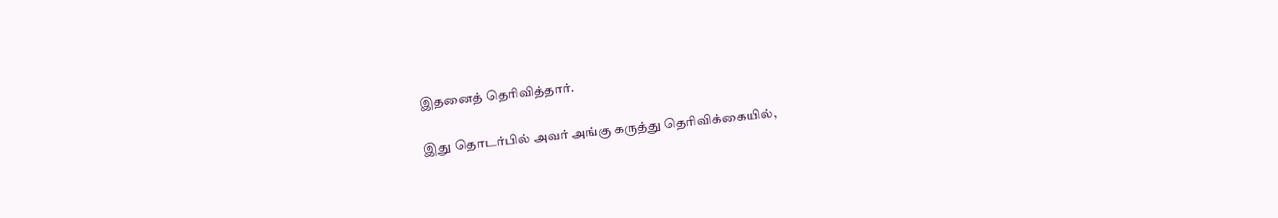இதனைத் தெரிவித்தார்.

இது தொடர்பில் அவர் அங்கு கருத்து தெரிவிக்கையில்,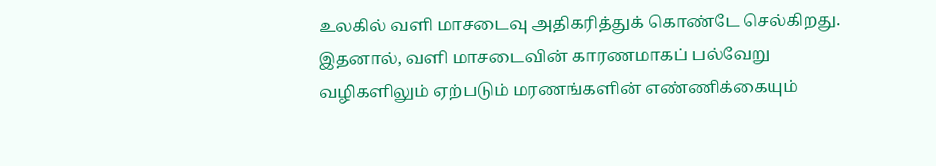உலகில் வளி மாசடைவு அதிகரித்துக் கொண்டே செல்கிறது. இதனால், வளி மாசடைவின் காரணமாகப் பல்வேறு வழிகளிலும் ஏற்படும் மரணங்களின் எண்ணிக்கையும்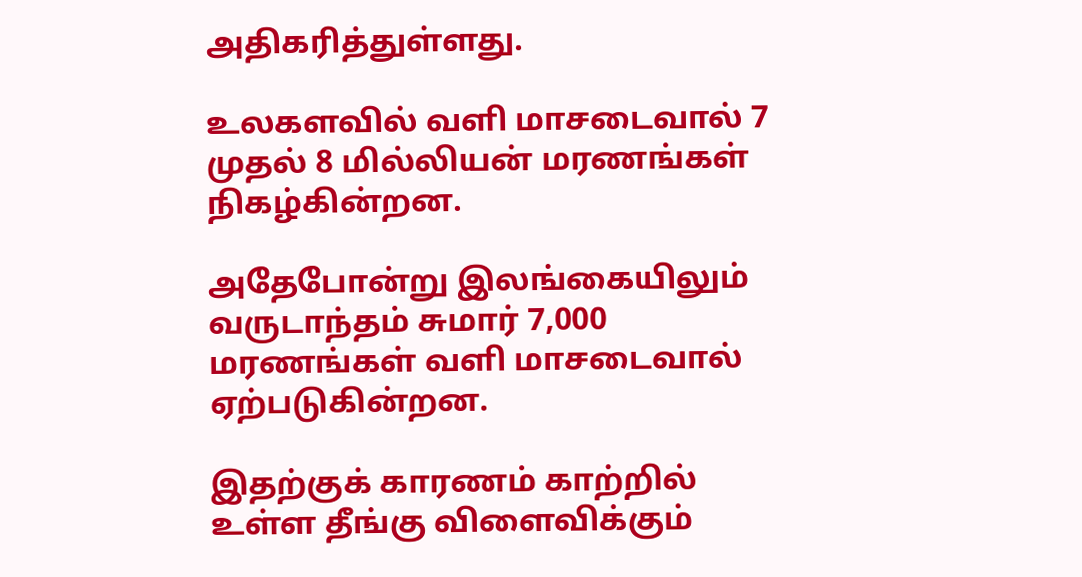அதிகரித்துள்ளது.

உலகளவில் வளி மாசடைவால் 7 முதல் 8 மில்லியன் மரணங்கள் நிகழ்கின்றன.

அதேபோன்று இலங்கையிலும் வருடாந்தம் சுமார் 7,000 மரணங்கள் வளி மாசடைவால் ஏற்படுகின்றன.

இதற்குக் காரணம் காற்றில் உள்ள தீங்கு விளைவிக்கும்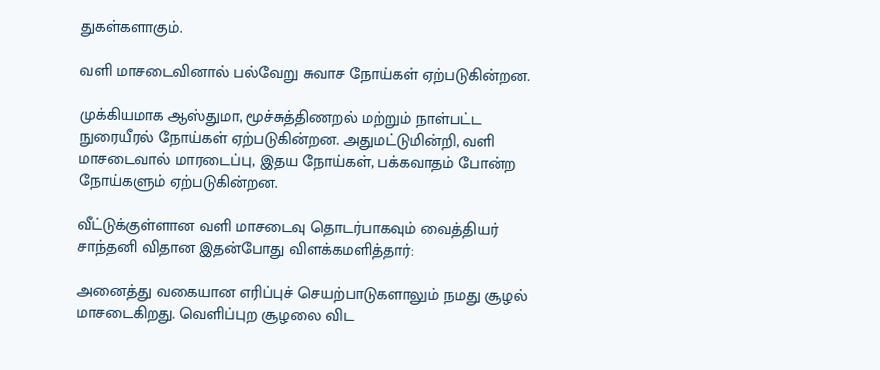துகள்களாகும்.

வளி மாசடைவினால் பல்வேறு சுவாச நோய்கள் ஏற்படுகின்றன.

முக்கியமாக ஆஸ்துமா, மூச்சுத்திணறல் மற்றும் நாள்பட்ட நுரையீரல் நோய்கள் ஏற்படுகின்றன. அதுமட்டுமின்றி, வளி மாசடைவால் மாரடைப்பு, இதய நோய்கள், பக்கவாதம் போன்ற நோய்களும் ஏற்படுகின்றன.

வீட்டுக்குள்ளான வளி மாசடைவு தொடர்பாகவும் வைத்தியர் சாந்தனி விதான இதன்போது விளக்கமளித்தார்:

அனைத்து வகையான எரிப்புச் செயற்பாடுகளாலும் நமது சூழல் மாசடைகிறது. வெளிப்புற சூழலை விட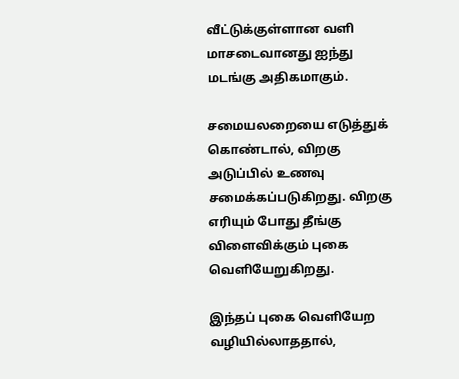வீட்டுக்குள்ளான வளி மாசடைவானது ஐந்து மடங்கு அதிகமாகும்.

சமையலறையை எடுத்துக் கொண்டால், விறகு அடுப்பில் உணவு சமைக்கப்படுகிறது. விறகு எரியும் போது தீங்கு விளைவிக்கும் புகை வெளியேறுகிறது.

இந்தப் புகை வெளியேற வழியில்லாததால்,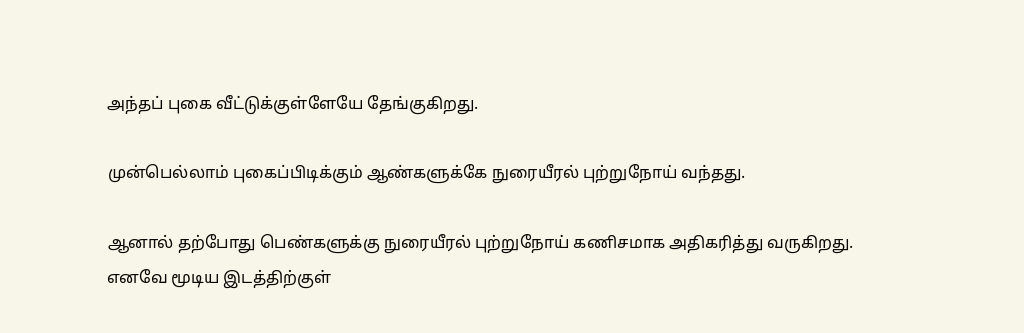அந்தப் புகை வீட்டுக்குள்ளேயே தேங்குகிறது.

முன்பெல்லாம் புகைப்பிடிக்கும் ஆண்களுக்கே நுரையீரல் புற்றுநோய் வந்தது.

ஆனால் தற்போது பெண்களுக்கு நுரையீரல் புற்றுநோய் கணிசமாக அதிகரித்து வருகிறது. எனவே மூடிய இடத்திற்குள்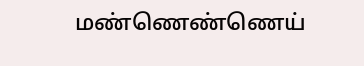மண்ணெண்ணெய்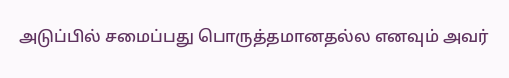அடுப்பில் சமைப்பது பொருத்தமானதல்ல எனவும் அவர்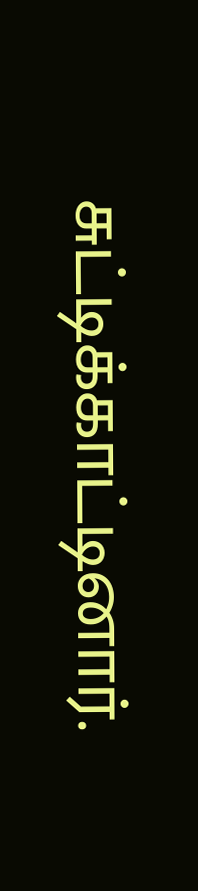சுட்டிக்காட்டினார்.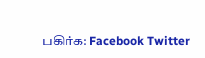பகிர்க: Facebook Twitter